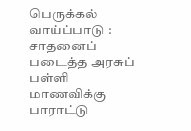பெருக்கல் வாய்ப்பாடு : சாதனைப் படைத்த அரசுப் பள்ளி மாணவிக்கு பாராட்டு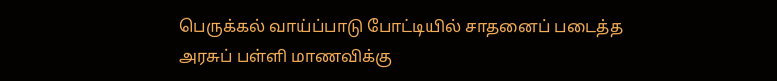பெருக்கல் வாய்ப்பாடு போட்டியில் சாதனைப் படைத்த அரசுப் பள்ளி மாணவிக்கு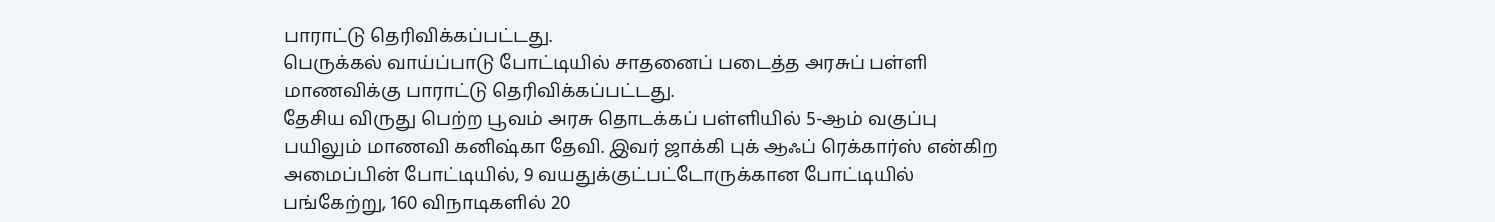பாராட்டு தெரிவிக்கப்பட்டது.
பெருக்கல் வாய்ப்பாடு போட்டியில் சாதனைப் படைத்த அரசுப் பள்ளி மாணவிக்கு பாராட்டு தெரிவிக்கப்பட்டது.
தேசிய விருது பெற்ற பூவம் அரசு தொடக்கப் பள்ளியில் 5-ஆம் வகுப்பு பயிலும் மாணவி கனிஷ்கா தேவி. இவர் ஜாக்கி புக் ஆஃப் ரெக்கார்ஸ் என்கிற அமைப்பின் போட்டியில், 9 வயதுக்குட்பட்டோருக்கான போட்டியில் பங்கேற்று, 160 விநாடிகளில் 20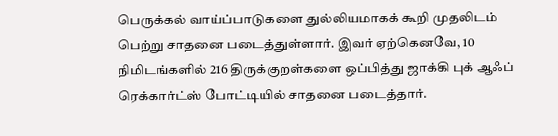பெருக்கல் வாய்ப்பாடுகளை துல்லியமாகக் கூறி முதலிடம் பெற்று சாதனை படைத்துள்ளார். இவர் ஏற்கெனவே, 10 நிமிடங்களில் 216 திருக்குறள்களை ஒப்பித்து ஜாக்கி புக் ஆஃப் ரெக்கார்ட்ஸ் போட்டியில் சாதனை படைத்தார்.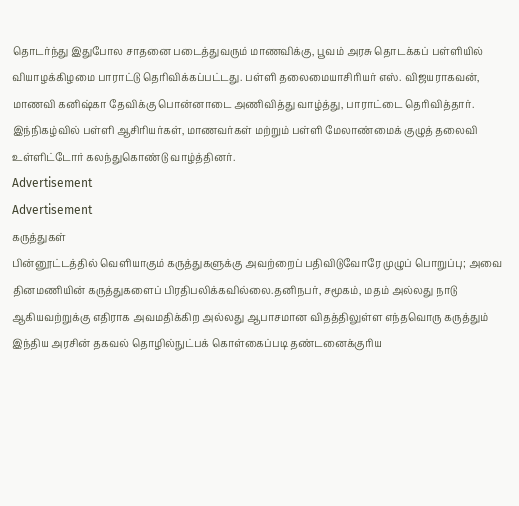தொடர்ந்து இதுபோல சாதனை படைத்துவரும் மாணவிக்கு, பூவம் அரசு தொடக்கப் பள்ளியில் வியாழக்கிழமை பாராட்டு தெரிவிக்கப்பட்டது. பள்ளி தலைமையாசிரியர் எஸ். விஜயராகவன், மாணவி கனிஷ்கா தேவிக்கு பொன்னாடை அணிவித்து வாழ்த்து, பாராட்டை தெரிவித்தார். இந்நிகழ்வில் பள்ளி ஆசிரியர்கள், மாணவர்கள் மற்றும் பள்ளி மேலாண்மைக் குழுத் தலைவி உள்ளிட்டோர் கலந்துகொண்டு வாழ்த்தினர்.
Advertisement
Advertisement
கருத்துகள்
பின்னூட்டத்தில் வெளியாகும் கருத்துகளுக்கு அவற்றைப் பதிவிடுவோரே முழுப் பொறுப்பு; அவை தினமணியின் கருத்துகளைப் பிரதிபலிக்கவில்லை.தனிநபர், சமூகம், மதம் அல்லது நாடு ஆகியவற்றுக்கு எதிராக அவமதிக்கிற அல்லது ஆபாசமான விதத்திலுள்ள எந்தவொரு கருத்தும் இந்திய அரசின் தகவல் தொழில்நுட்பக் கொள்கைப்படி தண்டனைக்குரிய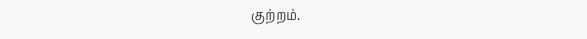குற்றம்.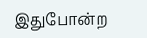இதுபோன்ற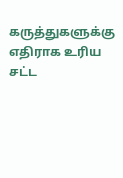கருத்துகளுக்கு எதிராக உரிய சட்ட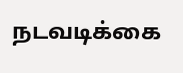நடவடிக்கை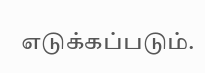எடுக்கப்படும்.